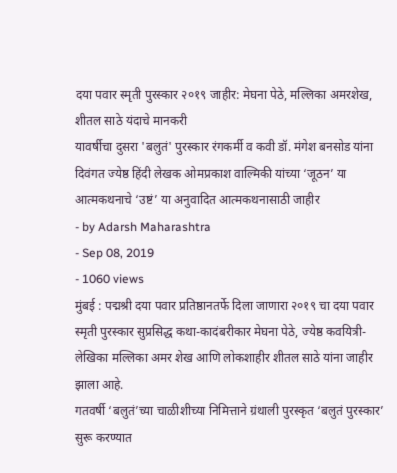दया पवार स्मृती पुरस्कार २०१९ जाहीर: मेघना पेठे, मल्लिका अमरशेख, शीतल साठे यंदाचे मानकरी
यावर्षीचा दुसरा 'बलुतं' पुरस्कार रंगकर्मी व कवी डॉ. मंगेश बनसोड यांना दिवंगत ज्येष्ठ हिंदी लेखक ओमप्रकाश वाल्मिकी यांच्या ‘जूठन’ या आत्मकथनाचे ‘उष्टं’ या अनुवादित आत्मकथनासाठी जाहीर
- by Adarsh Maharashtra
- Sep 08, 2019
- 1060 views
मुंबई : पद्मश्री दया पवार प्रतिष्ठानतर्फे दिला जाणारा २०१९ चा दया पवार स्मृती पुरस्कार सुप्रसिद्ध कथा-कादंबरीकार मेघना पेठे, ज्येष्ठ कवयित्री-लेखिका मल्लिका अमर शेख आणि लोकशाहीर शीतल साठे यांना जाहीर झाला आहे.
गतवर्षी ‘बलुतं’च्या चाळीशीच्या निमित्ताने ग्रंथाली पुरस्कृत ‘बलुतं पुरस्कार’ सुरू करण्यात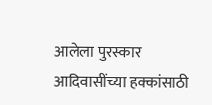आलेला पुरस्कार आदिवासींच्या हक्कांसाठी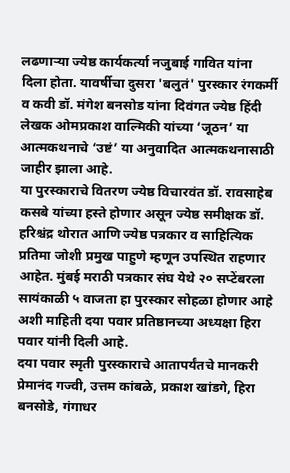लढणाऱ्या ज्येष्ठ कार्यकर्त्या नजुबाई गावित यांना दिला होता. यावर्षीचा दुसरा 'बलुतं' पुरस्कार रंगकर्मी व कवी डॉ. मंगेश बनसोड यांना दिवंगत ज्येष्ठ हिंदी लेखक ओमप्रकाश वाल्मिकी यांच्या ‘जूठन’ या आत्मकथनाचे ‘उष्टं’ या अनुवादित आत्मकथनासाठी जाहीर झाला आहे.
या पुरस्काराचे वितरण ज्येष्ठ विचारवंत डॉ. रावसाहेब कसबे यांच्या हस्ते होणार असून ज्येष्ठ समीक्षक डॉ. हरिश्चंद्र थोरात आणि ज्येष्ठ पत्रकार व साहित्यिक प्रतिमा जोशी प्रमुख पाहुणे म्हणून उपस्थित राहणार आहेत. मुंबई मराठी पत्रकार संघ येथे २० सप्टेंबरला सायंकाळी ५ वाजता हा पुरस्कार सोहळा होणार आहे अशी माहिती दया पवार प्रतिष्ठानच्या अध्यक्षा हिरा पवार यांनी दिली आहे.
दया पवार स्मृती पुरस्काराचे आतापर्यंतचे मानकरी
प्रेमानंद गज्वी, उत्तम कांबळे, प्रकाश खांडगे, हिरा बनसोडे, गंगाधर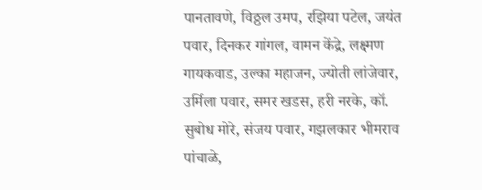पानतावणे, विठ्ठल उमप, रझिया पटेल, जयंत पवार, दिनकर गांगल, वामन केंद्रे, लक्ष्मण गायकवाड, उल्का महाजन, ज्योती लांजेवार, उर्मिला पवार, समर खडस, हरी नरके, कॉ. सुबोध मोरे, संजय पवार, गझलकार भीमराव पांचाळे,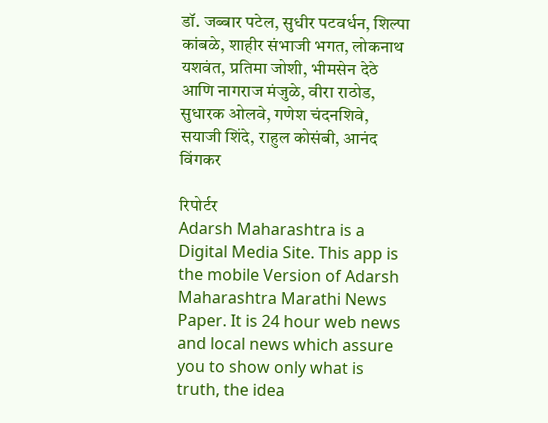डॉ. जब्बार पटेल, सुधीर पटवर्धन, शिल्पा कांबळे, शाहीर संभाजी भगत, लोकनाथ यशवंत, प्रतिमा जोशी, भीमसेन देठे आणि नागराज मंजुळे, वीरा राठोड, सुधारक ओलवे, गणेश चंदनशिवे, सयाजी शिंदे, राहुल कोसंबी, आनंद विंगकर

रिपोर्टर
Adarsh Maharashtra is a Digital Media Site. This app is the mobile Version of Adarsh Maharashtra Marathi News Paper. It is 24 hour web news and local news which assure you to show only what is truth, the idea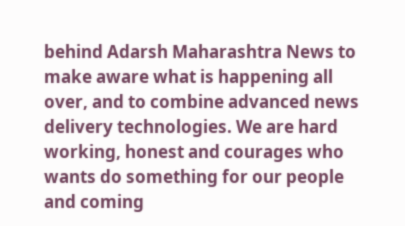behind Adarsh Maharashtra News to make aware what is happening all over, and to combine advanced news delivery technologies. We are hard working, honest and courages who wants do something for our people and coming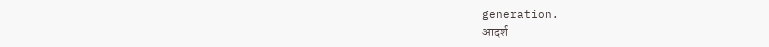generation.
आदर्श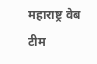महाराष्ट्र वेब टीम